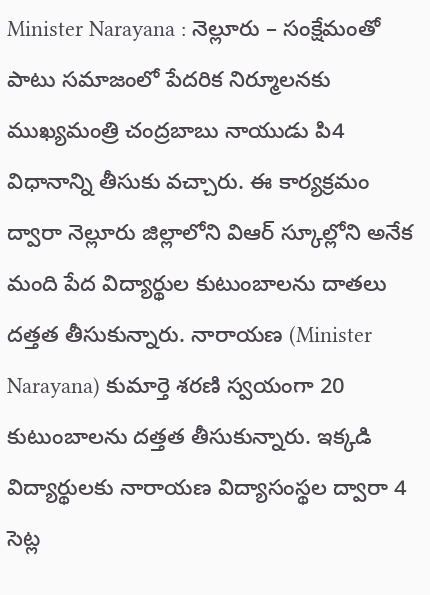Minister Narayana : నెల్లూరు – సంక్షేమంతో పాటు సమాజంలో పేదరిక నిర్మూలనకు ముఖ్యమంత్రి చంద్రబాబు నాయుడు పి4 విధానాన్ని తీసుకు వచ్చారు. ఈ కార్యక్రమం ద్వారా నెల్లూరు జిల్లాలోని విఆర్ స్కూల్లోని అనేక మంది పేద విద్యార్థుల కుటుంబాలను దాతలు దత్తత తీసుకున్నారు. నారాయణ (Minister Narayana) కుమార్తె శరణి స్వయంగా 20 కుటుంబాలను దత్తత తీసుకున్నారు. ఇక్కడి విద్యార్థులకు నారాయణ విద్యాసంస్థల ద్వారా 4 సెట్ల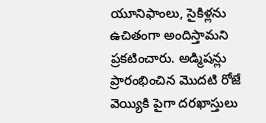యూనిఫాంలు, సైకిళ్లను ఉచితంగా అందిస్తామని ప్రకటించారు. అడ్మిషన్లు ప్రారంభించిన మొదటి రోజే వెయ్యికి పైగా దరఖాస్తులు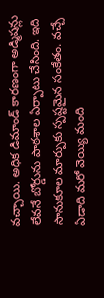వచ్చాయి. అధిక డిమాండ్ కారణంగా అడ్మిషన్లు లేవనే బోర్డును పాఠశాల ఏర్పాటు చేసింది. ఇది సానుకూల మార్పుకు స్పష్టమైన సంకేతం. వచ్చే ఏడాది మరో వెయ్యి మంది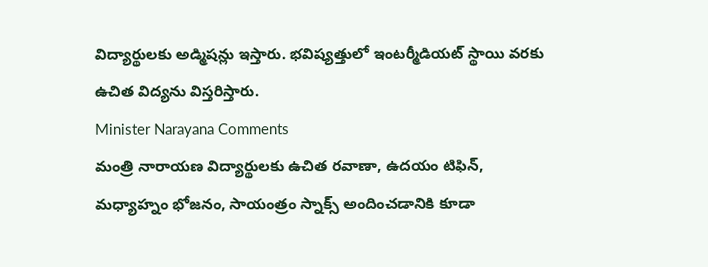విద్యార్థులకు అడ్మిషన్లు ఇస్తారు. భవిష్యత్తులో ఇంటర్మీడియట్ స్థాయి వరకు ఉచిత విద్యను విస్తరిస్తారు.
Minister Narayana Comments
మంత్రి నారాయణ విద్యార్థులకు ఉచిత రవాణా, ఉదయం టిఫిన్, మధ్యాహ్నం భోజనం, సాయంత్రం స్నాక్స్ అందించడానికి కూడా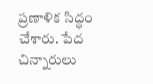ప్రణాళిక సిద్ధం చేశారు. పేద చిన్నారులు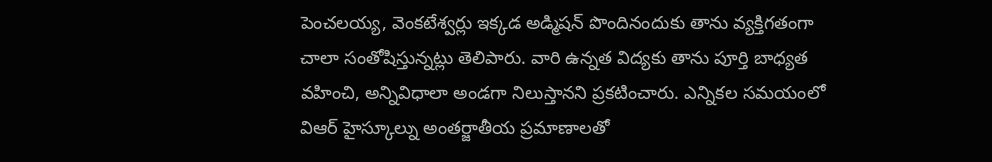పెంచలయ్య, వెంకటేశ్వర్లు ఇక్కడ అడ్మిషన్ పొందినందుకు తాను వ్యక్తిగతంగా చాలా సంతోషిస్తున్నట్లు తెలిపారు. వారి ఉన్నత విద్యకు తాను పూర్తి బాధ్యత వహించి, అన్నివిధాలా అండగా నిలుస్తానని ప్రకటించారు. ఎన్నికల సమయంలో విఆర్ హైస్కూల్ను అంతర్జాతీయ ప్రమాణాలతో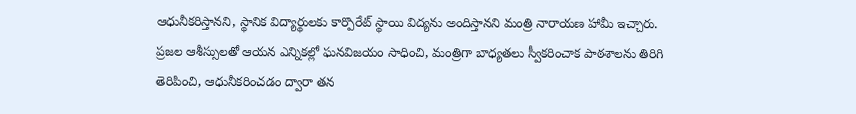ఆధునీకరిస్తానని, స్థానిక విద్యార్థులకు కార్పొరేట్ స్థాయి విద్యను అందిస్తానని మంత్రి నారాయణ హామీ ఇచ్చారు.
ప్రజల ఆశీస్సులతో ఆయన ఎన్నికల్లో ఘనవిజయం సాధించి, మంత్రిగా బాధ్యతలు స్వీకరించాక పాఠశాలను తిరిగి తెరిపించి, ఆధునీకరించడం ద్వారా తన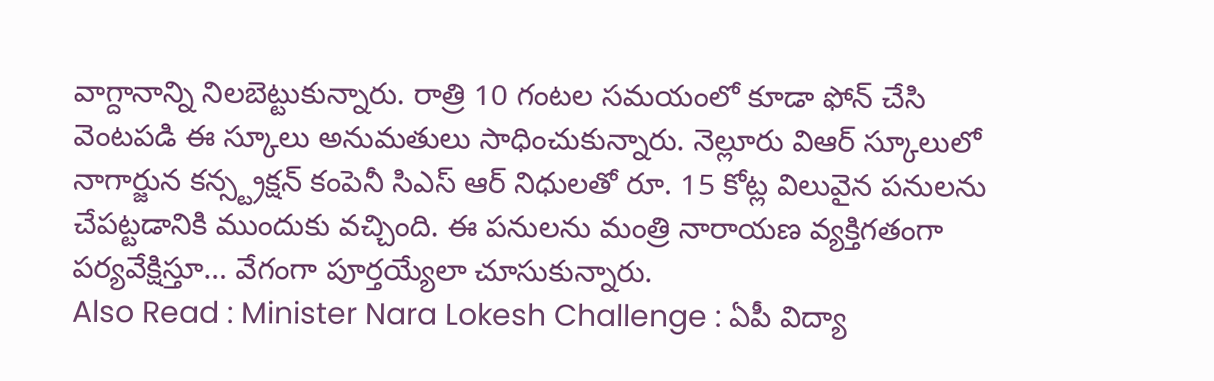వాగ్దానాన్ని నిలబెట్టుకున్నారు. రాత్రి 10 గంటల సమయంలో కూడా ఫోన్ చేసి వెంటపడి ఈ స్కూలు అనుమతులు సాధించుకున్నారు. నెల్లూరు విఆర్ స్కూలులో నాగార్జున కన్స్ట్రక్షన్ కంపెనీ సిఎస్ ఆర్ నిధులతో రూ. 15 కోట్ల విలువైన పనులను చేపట్టడానికి ముందుకు వచ్చింది. ఈ పనులను మంత్రి నారాయణ వ్యక్తిగతంగా పర్యవేక్షిస్తూ… వేగంగా పూర్తయ్యేలా చూసుకున్నారు.
Also Read : Minister Nara Lokesh Challenge : ఏపీ విద్యా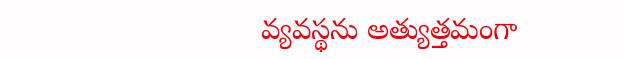వ్యవస్థను అత్యుత్తమంగా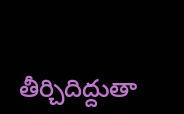తీర్చిదిద్దుతా